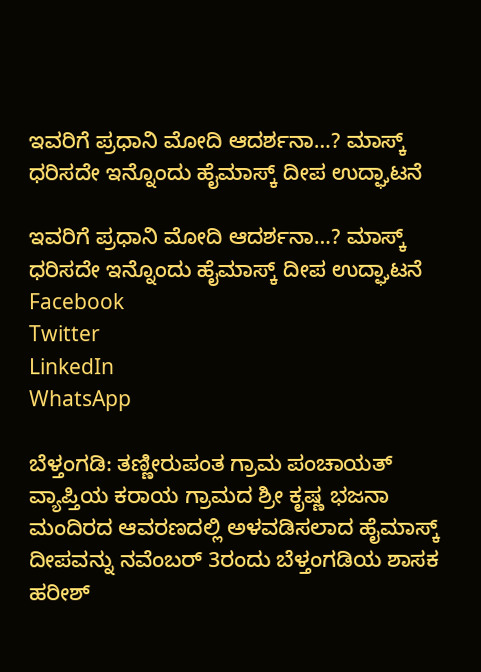ಇವರಿಗೆ ಪ್ರಧಾನಿ ಮೋದಿ ಆದರ್ಶನಾ…? ಮಾಸ್ಕ್ ಧರಿಸದೇ ಇನ್ನೊಂದು ಹೈಮಾಸ್ಕ್ ದೀಪ ಉದ್ಘಾಟನೆ

ಇವರಿಗೆ ಪ್ರಧಾನಿ ಮೋದಿ ಆದರ್ಶನಾ…? ಮಾಸ್ಕ್ ಧರಿಸದೇ ಇನ್ನೊಂದು ಹೈಮಾಸ್ಕ್ ದೀಪ ಉದ್ಘಾಟನೆ
Facebook
Twitter
LinkedIn
WhatsApp

ಬೆಳ್ತಂಗಡಿ: ತಣ್ಣೀರುಪಂತ ಗ್ರಾಮ‌ ಪಂಚಾಯತ್ ವ್ಯಾಪ್ತಿಯ ಕರಾಯ ಗ್ರಾಮದ ಶ್ರೀ ಕೃಷ್ಣ ಭಜನಾ ಮಂದಿರದ ಆವರಣದಲ್ಲಿ ಅಳವಡಿಸಲಾದ ಹೈಮಾಸ್ಕ್ ದೀಪವನ್ನು ನವೆಂಬರ್ 3ರಂದು ಬೆಳ್ತಂಗಡಿಯ ಶಾಸಕ ಹರೀಶ್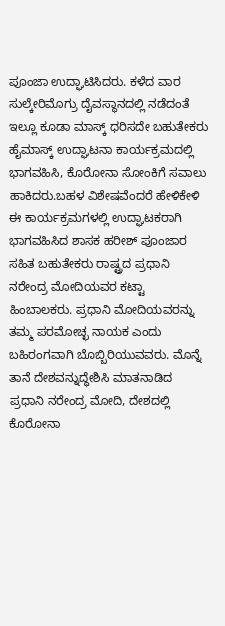ಪೂಂಜಾ ಉದ್ಘಾಟಿಸಿದರು. ಕಳೆದ ವಾರ ಸುಲ್ಕೇರಿಮೊಗ್ರು ದೈವಸ್ಥಾನದಲ್ಲಿ ನಡೆದಂತೆ ಇಲ್ಲೂ ಕೂಡಾ ಮಾಸ್ಕ್ ಧರಿಸದೇ ಬಹುತೇಕರು ಹೈಮಾಸ್ಕ್ ಉದ್ಘಾಟನಾ ಕಾರ್ಯಕ್ರಮದಲ್ಲಿ ಭಾಗವಹಿಸಿ, ಕೊರೋನಾ ಸೋಂಕಿಗೆ ಸವಾಲು ಹಾಕಿದರು.ಬಹಳ ವಿಶೇಷವೆಂದರೆ ಹೇಳಿಕೇಳಿ ಈ ಕಾರ್ಯಕ್ರಮಗಳಲ್ಲಿ ಉದ್ಘಾಟಕರಾಗಿ ಭಾಗವಹಿಸಿದ ಶಾಸಕ ಹರೀಶ್ ಪೂಂಜಾರ ಸಹಿತ ಬಹುತೇಕರು ರಾಷ್ಟ್ರದ ಪ್ರಧಾನಿ ನರೇಂದ್ರ ಮೋದಿಯವರ ಕಟ್ಟಾ ಹಿಂಬಾಲಕರು. ಪ್ರಧಾನಿ ಮೋದಿಯವರನ್ನು ತಮ್ಮ ಪರಮೋಚ್ಛ ನಾಯಕ ಎಂದು ಬಹಿರಂಗವಾಗಿ ಬೊಬ್ಬಿರಿಯುವವರು. ಮೊನ್ನೆ ತಾನೆ ದೇಶವನ್ನುದ್ಧೇಶಿಸಿ ಮಾತನಾಡಿದ ಪ್ರಧಾನಿ ನರೇಂದ್ರ ಮೋದಿ, ದೇಶದಲ್ಲಿ ಕೊರೋನಾ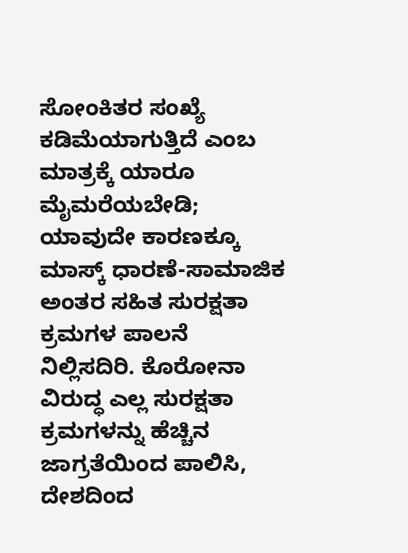ಸೋಂಕಿತರ ಸಂಖ್ಯೆ ಕಡಿಮೆಯಾಗುತ್ತಿದೆ ಎಂಬ ಮಾತ್ರಕ್ಕೆ ಯಾರೂ ಮೈಮರೆಯಬೇಡಿ; ಯಾವುದೇ ಕಾರಣಕ್ಕೂ ಮಾಸ್ಕ್ ಧಾರಣೆ-ಸಾಮಾಜಿಕ ಅಂತರ ಸಹಿತ ಸುರಕ್ಷತಾ ಕ್ರಮಗಳ ಪಾಲನೆ ನಿಲ್ಲಿಸದಿರಿ. ಕೊರೋನಾ ವಿರುದ್ಧ ಎಲ್ಲ ಸುರಕ್ಷತಾ ಕ್ರಮಗಳನ್ನು ಹೆಚ್ಚಿನ ಜಾಗ್ರತೆಯಿಂದ ಪಾಲಿಸಿ, ದೇಶದಿಂದ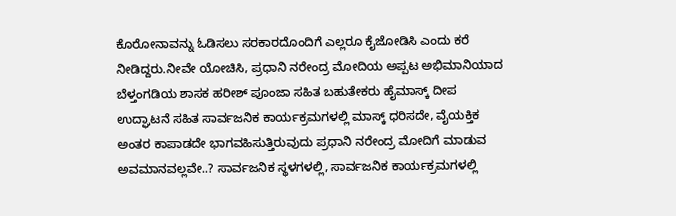ಕೊರೋನಾವನ್ನು ಓಡಿಸಲು ಸರಕಾರದೊಂದಿಗೆ ಎಲ್ಲರೂ ಕೈಜೋಡಿಸಿ ಎಂದು ಕರೆ ನೀಡಿದ್ದರು.ನೀವೇ ಯೋಚಿಸಿ, ಪ್ರಧಾನಿ ನರೇಂದ್ರ ಮೋದಿಯ ಅಪ್ಪಟ ಅಭಿಮಾನಿಯಾದ ಬೆಳ್ತಂಗಡಿಯ ಶಾಸಕ ಹರೀಶ್ ಪೂಂಜಾ ಸಹಿತ ಬಹುತೇಕರು ಹೈಮಾಸ್ಕ್ ದೀಪ ಉದ್ಘಾಟನೆ ಸಹಿತ ಸಾರ್ವಜನಿಕ ಕಾರ್ಯಕ್ರಮಗಳಲ್ಲಿ ಮಾಸ್ಕ್ ಧರಿಸದೇ, ವೈಯಕ್ತಿಕ ಅಂತರ ಕಾಪಾಡದೇ ಭಾಗವಹಿಸುತ್ತಿರುವುದು ಪ್ರಧಾನಿ ನರೇಂದ್ರ ಮೋದಿಗೆ ಮಾಡುವ ಅವಮಾನವಲ್ಲವೇ..? ಸಾರ್ವಜನಿಕ ಸ್ಥಳಗಳಲ್ಲಿ, ಸಾರ್ವಜನಿಕ ಕಾರ್ಯಕ್ರಮಗಳಲ್ಲಿ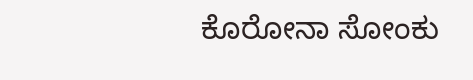ಕೊರೋನಾ ಸೋಂಕು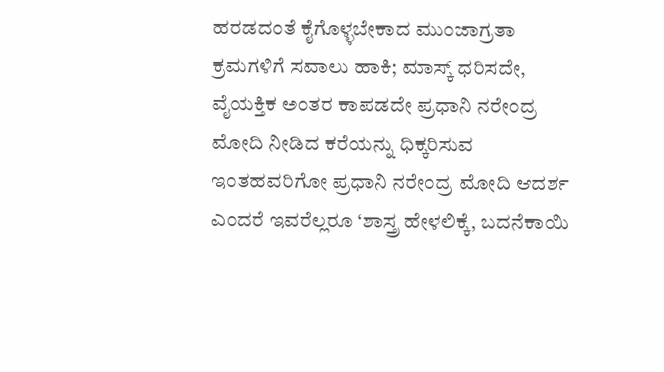ಹರಡದಂತೆ ಕೈಗೊಳ್ಳಬೇಕಾದ ಮುಂಜಾಗ್ರತಾ ಕ್ರಮಗಳಿಗೆ ಸವಾಲು ಹಾಕಿ; ಮಾಸ್ಕ್ ಧರಿಸದೇ, ವೈಯಕ್ತಿಕ ಅಂತರ ಕಾಪಡದೇ ಪ್ರಧಾನಿ ನರೇಂದ್ರ ಮೋದಿ ನೀಡಿದ ಕರೆಯನ್ನು ಧಿಕ್ಕರಿಸುವ ಇಂತಹವರಿಗೋ ಪ್ರಧಾನಿ ನರೇಂದ್ರ ಮೋದಿ ಆದರ್ಶ ಎಂದರೆ ಇವರೆಲ್ಲರೂ ‘ಶಾಸ್ತ್ರ ಹೇಳಲಿಕ್ಕೆ, ಬದನೆಕಾಯಿ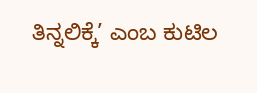ತಿನ್ನಲಿಕ್ಕೆ’ ಎಂಬ ಕುಟಿಲ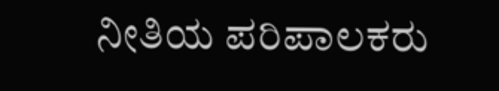ನೀತಿಯ ಪರಿಪಾಲಕರು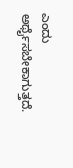ಎಂದು ಅರ್ಥೈಸಬೇಕಾಗುತ್ತದೆ.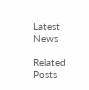Latest News

Related Posts